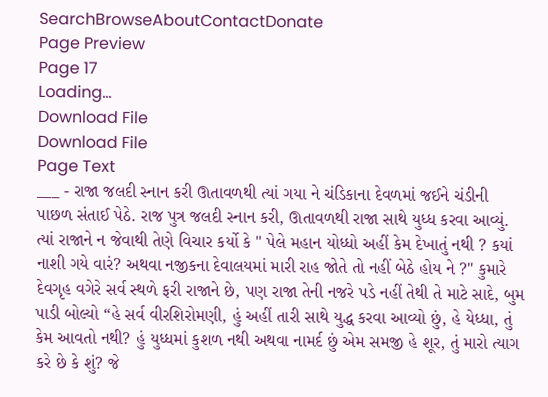SearchBrowseAboutContactDonate
Page Preview
Page 17
Loading...
Download File
Download File
Page Text
___ - રાજા જલદી સ્નાન કરી ઊતાવળથી ત્યાં ગયા ને ચંડિકાના દેવળમાં જઈને ચંડીની પાછળ સંતાઈ પેઠે. રાજ પુત્ર જલદી સ્નાન કરી, ઊતાવળથી રાજા સાથે યુધ્ધ કરવા આવ્યું. ત્યાં રાજાને ન જેવાથી તેણે વિચાર કર્યો કે " પેલે મહાન યોધ્ધો અહીં કેમ દેખાતું નથી ? કયાં નાશી ગયે વારં? અથવા નજીકના દેવાલયમાં મારી રાહ જોતે તો નહીં બેઠે હોય ને ?" કુમારે દેવગૃહ વગેરે સર્વ સ્થળે ફરી રાજાને છે, પણ રાજા તેની નજરે પડે નહીં તેથી તે માટે સાદે, બુમ પાડી બોલ્યો “હે સર્વ વીરશિરોમણી, હું અહીં તારી સાથે યુદ્ધ કરવા આવ્યો છું, હે યેધ્ધા, તું કેમ આવતો નથી? હું યુધ્ધમાં કુશળ નથી અથવા નામર્દ છું એમ સમજી હે શૂર, તું મારો ત્યાગ કરે છે કે શું? જે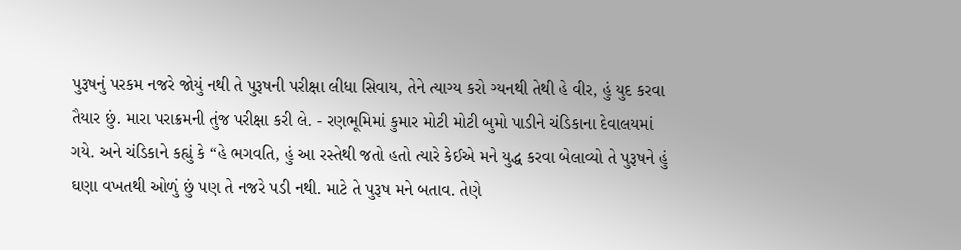પુરૂષનું પરકમ નજરે જોયું નથી તે પુરૂષની પરીક્ષા લીધા સિવાય, તેને ત્યાગ્ય કરો ગ્યનથી તેથી હે વીર, હું યુદ કરવા તૈયાર છું. મારા પરાક્રમની તુંજ પરીક્ષા કરી લે. - રણભૂમિમાં કુમાર મોટી મોટી બુમો પાડીને ચંડિકાના દેવાલયમાં ગયે. અને ચંડિકાને કહ્યું કે “હે ભગવતિ, હું આ રસ્તેથી જતો હતો ત્યારે કેઈએ મને યુદ્ધ કરવા બેલાવ્યો તે પુરૂષને હું ઘણા વખતથી ઓળું છું પણ તે નજરે પડી નથી. માટે તે પુરૂષ મને બતાવ. તેણે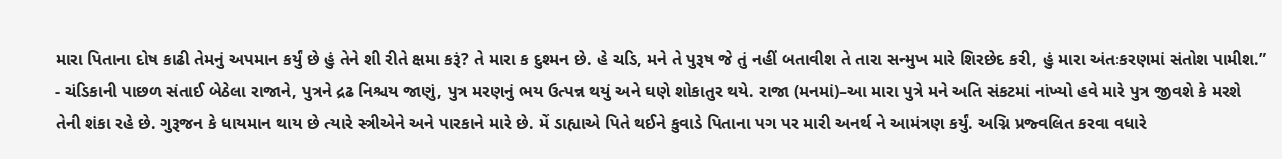મારા પિતાના દોષ કાઢી તેમનું અપમાન કર્યું છે હું તેને શી રીતે ક્ષમા કરૂં? તે મારા ક દુશ્મન છે. હે ચડિ, મને તે પુરૂષ જે તું નહીં બતાવીશ તે તારા સન્મુખ મારે શિરછેદ કરી, હું મારા અંતઃકરણમાં સંતોશ પામીશ.” - ચંડિકાની પાછળ સંતાઈ બેઠેલા રાજાને, પુત્રને દ્રઢ નિશ્ચય જાણું, પુત્ર મરણનું ભય ઉત્પન્ન થયું અને ઘણે શોકાતુર થયે. રાજા (મનમાં)–આ મારા પુત્રે મને અતિ સંકટમાં નાંખ્યો હવે મારે પુત્ર જીવશે કે મરશે તેની શંકા રહે છે. ગુરૂજન કે ધાયમાન થાય છે ત્યારે સ્ત્રીએને અને પારકાને મારે છે. મેં ડાહ્યાએ પિતે થઈને કુવાડે પિતાના પગ પર મારી અનર્થ ને આમંત્રણ કર્યું. અગ્નિ પ્રજ્વલિત કરવા વધારે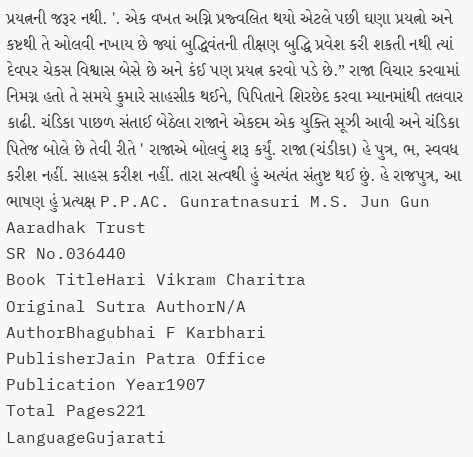પ્રયત્નની જરૂર નથી. '. એક વખત અગ્નિ પ્રજ્વલિત થયો એટલે પછી ઘણા પ્રયત્નો અને કષ્ટથી તે ઓલવી નખાય છે જ્યાં બુદ્ધિવંતની તીક્ષણ બુદ્ધિ પ્રવેશ કરી શકતી નથી ત્યાં દેવપર ચેકસ વિશ્વાસ બેસે છે અને કંઈ પણ પ્રયત્ન કરવો પડે છે.” રાજા વિચાર કરવામાં નિમગ્ન હતો તે સમયે કુમારે સાહસીક થઈને, પિપિતાને શિરછેદ કરવા મ્યાનમાંથી તલવાર કાઢી. ચંડિકા પાછળ સંતાઈ બેઠેલા રાજાને એકદમ એક યુક્તિ સૂઝી આવી અને ચંડિકા પિતેજ બોલે છે તેવી રીતે ' રાજાએ બોલવું શરૂ કર્યું. રાજા (ચંડીકા) હે પુત્ર, ભ, સ્વવધ કરીશ નહીં. સાહસ કરીશ નહીં. તારા સત્વથી હું અત્યંત સંતુષ્ટ થઈ છું. હે રાજપુત્ર, આ ભાષણ હું પ્રત્યક્ષ P.P.AC. Gunratnasuri M.S. Jun Gun Aaradhak Trust
SR No.036440
Book TitleHari Vikram Charitra
Original Sutra AuthorN/A
AuthorBhagubhai F Karbhari
PublisherJain Patra Office
Publication Year1907
Total Pages221
LanguageGujarati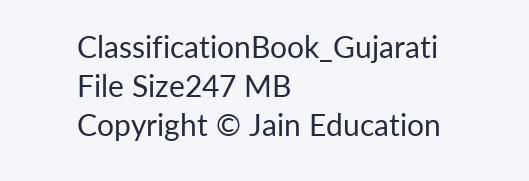ClassificationBook_Gujarati
File Size247 MB
Copyright © Jain Education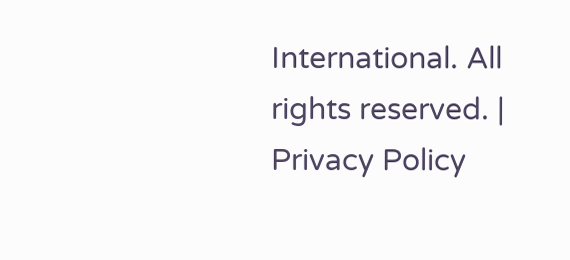International. All rights reserved. | Privacy Policy